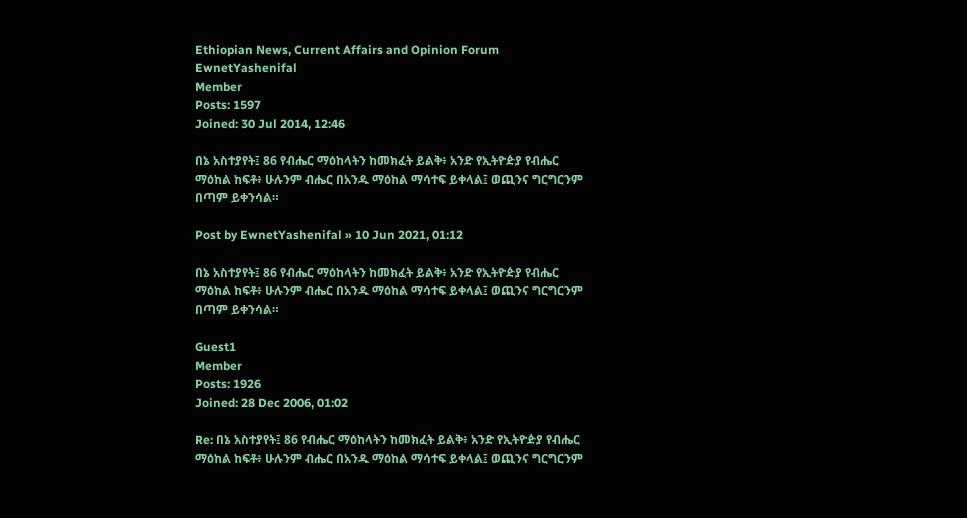Ethiopian News, Current Affairs and Opinion Forum
EwnetYashenifal
Member
Posts: 1597
Joined: 30 Jul 2014, 12:46

በኔ አስተያየት፤ 86 የብሔር ማዕከላትን ከመክፈት ይልቅ፥ አንድ የኢትዮዽያ የብሔር ማዕከል ከፍቶ፥ ሁሉንም ብሔር በአንዱ ማዕከል ማሳተፍ ይቀላል፤ ወጪንና ግርግርንም በጣም ይቀንሳል።

Post by EwnetYashenifal » 10 Jun 2021, 01:12

በኔ አስተያየት፤ 86 የብሔር ማዕከላትን ከመክፈት ይልቅ፥ አንድ የኢትዮዽያ የብሔር ማዕከል ከፍቶ፥ ሁሉንም ብሔር በአንዱ ማዕከል ማሳተፍ ይቀላል፤ ወጪንና ግርግርንም በጣም ይቀንሳል።

Guest1
Member
Posts: 1926
Joined: 28 Dec 2006, 01:02

Re: በኔ አስተያየት፤ 86 የብሔር ማዕከላትን ከመክፈት ይልቅ፥ አንድ የኢትዮዽያ የብሔር ማዕከል ከፍቶ፥ ሁሉንም ብሔር በአንዱ ማዕከል ማሳተፍ ይቀላል፤ ወጪንና ግርግርንም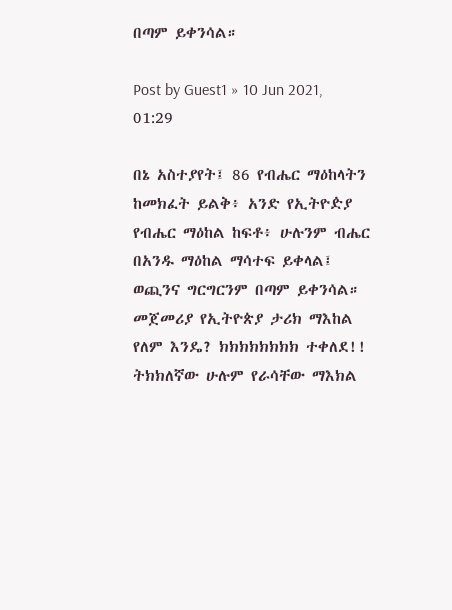በጣም ይቀንሳል።

Post by Guest1 » 10 Jun 2021, 01:29

በኔ አስተያየት፤ 86 የብሔር ማዕከላትን ከመክፈት ይልቅ፥ አንድ የኢትዮዽያ የብሔር ማዕከል ከፍቶ፥ ሁሉንም ብሔር በአንዱ ማዕከል ማሳተፍ ይቀላል፤ ወጪንና ግርግርንም በጣም ይቀንሳል።
መጀመሪያ የኢትዮጵያ ታሪክ ማእከል የለም እንዴ? ክክክክክክክክ ተቀለደ!!
ትክክለኛው ሁሉም የራሳቸው ማእክል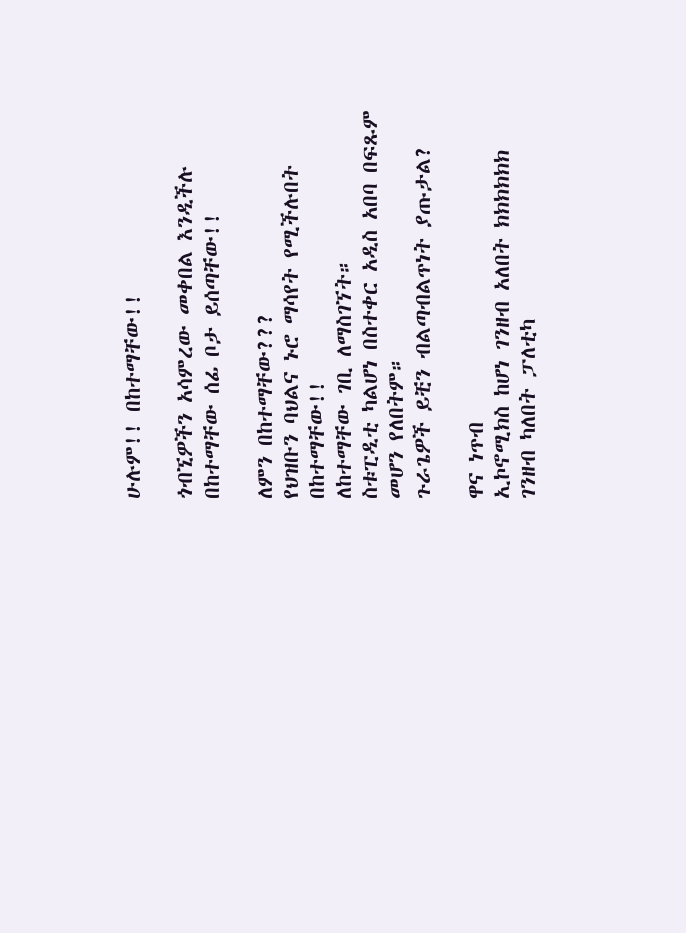ሁሉም!! በከተማቸው!!

ጎብኚዎችን አሳምረው መቀበል እንዲችሉ በከተማቸው ሰፊ ቦታ ይሰጣቸው!!

ለምን በከተማቸው???
የህዝቡን ባህልና ኑሮ ማሳየት የሚችሉበት በከተማቸው!!
ለከተማቸው ገቢ ለማስገኘት።
ስቱፒዲቲ ካልሆነ በስተቀር አዲስ አበባ በፍጹም መሆን የለበትም።
ጉራጌዎች ይቺን ብልጣብልጥነት ያጡታል?

ዋና ነጥብ
ኢኮኖሚክስ ከሆነ ገንዘብ አለበት ክክክክክክ
ገንዘብ ካለበት ፓለቲካ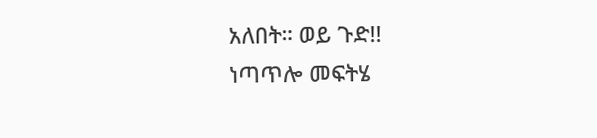አለበት። ወይ ጉድ!!
ነጣጥሎ መፍትሄ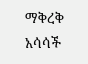ማቅረቅ አሳሳች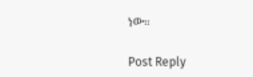ነው።

Post Reply